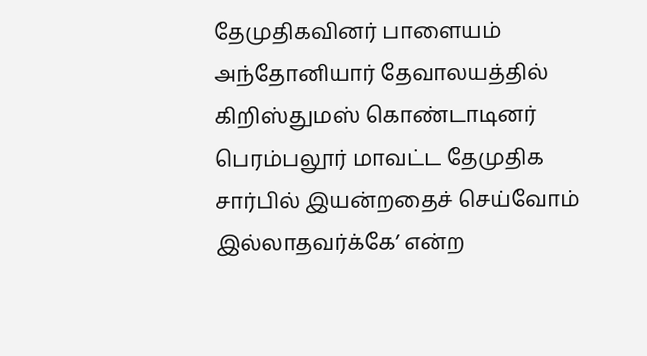தேமுதிகவினர் பாளையம் அந்தோனியார் தேவாலயத்தில் கிறிஸ்துமஸ் கொண்டாடினர்
பெரம்பலூர் மாவட்ட தேமுதிக சார்பில் இயன்றதைச் செய்வோம் இல்லாதவர்க்கே’ என்ற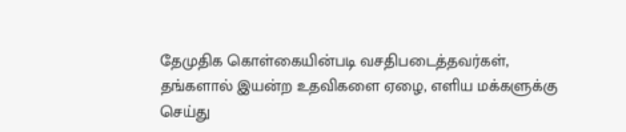தேமுதிக கொள்கையின்படி வசதிபடைத்தவர்கள், தங்களால் இயன்ற உதவிகளை ஏழை, எளிய மக்களுக்கு செய்து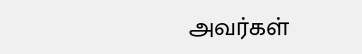அவர்கள்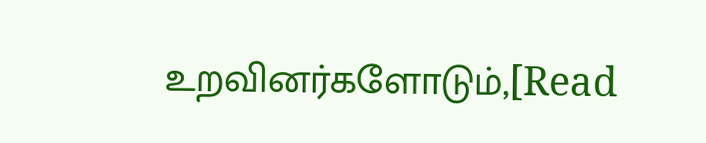உறவினர்களோடும்,[Read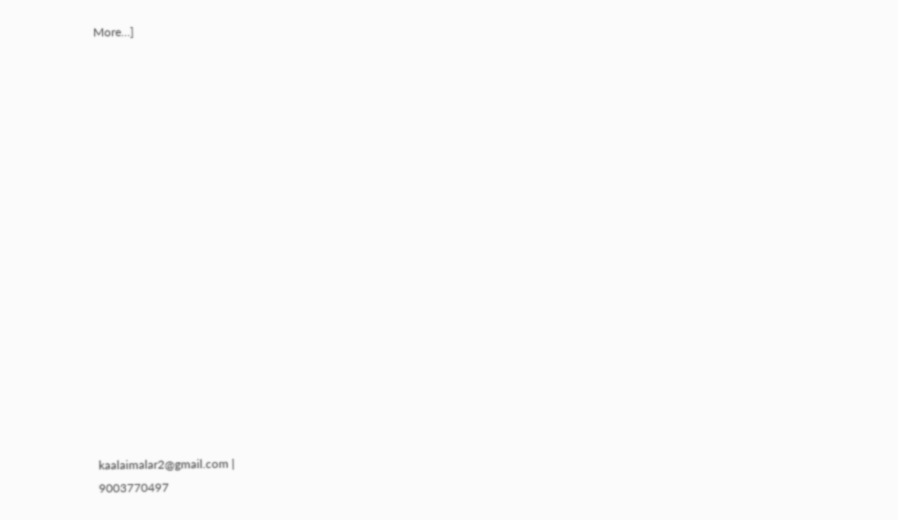More…]


















kaalaimalar2@gmail.com |
9003770497